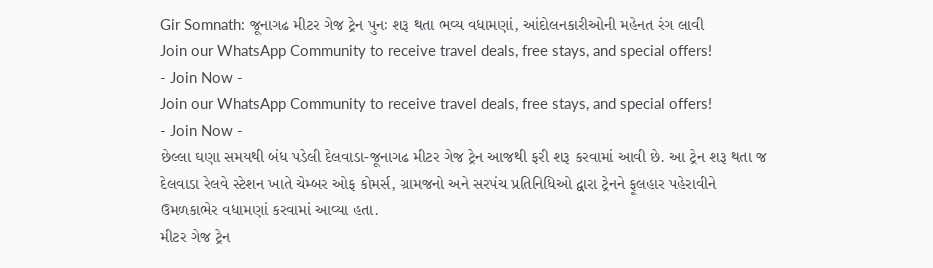Gir Somnath: જૂનાગઢ મીટર ગેજ ટ્રેન પુનઃ શરૂ થતા ભવ્ય વધામણાં, આંદોલનકારીઓની મહેનત રંગ લાવી
Join our WhatsApp Community to receive travel deals, free stays, and special offers!
- Join Now -
Join our WhatsApp Community to receive travel deals, free stays, and special offers!
- Join Now -
છેલ્લા ઘણા સમયથી બંધ પડેલી દેલવાડા-જૂનાગઢ મીટર ગેજ ટ્રેન આજથી ફરી શરૂ કરવામાં આવી છે. આ ટ્રેન શરૂ થતા જ દેલવાડા રેલવે સ્ટેશન ખાતે ચેમ્બર ઓફ કોમર્સ, ગ્રામજનો અને સરપંચ પ્રતિનિધિઓ દ્વારા ટ્રેનને ફૂલહાર પહેરાવીને ઉમળકાભેર વધામણાં કરવામાં આવ્યા હતા.
મીટર ગેજ ટ્રેન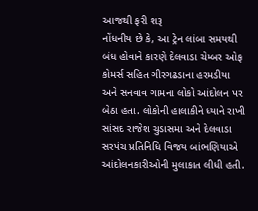આજથી ફરી શરૂ
નોંધનીય છે કે, આ ટ્રેન લાંબા સમયથી બંધ હોવાને કારણે દેલવાડા ચેમ્બર ઓફ કોમર્સ સહિત ગીરગઢડાના હરમડીયા અને સનવાવ ગામના લોકો આંદોલન પર બેઠા હતા. લોકોની હાલાકીને ધ્યાને રાખી સાંસદ રાજેશ ચુડાસમા અને દેલવાડા સરપંચ પ્રતિનિધિ વિજય બાંભણિયાએ આંદોલનકારીઓની મુલાકાત લીધી હતી.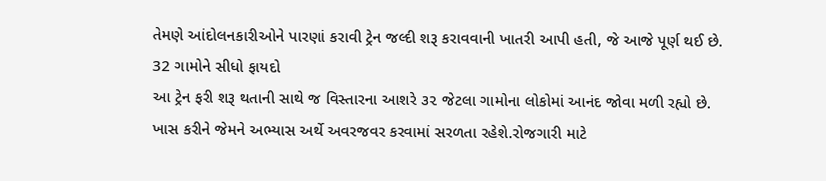તેમણે આંદોલનકારીઓને પારણાં કરાવી ટ્રેન જલ્દી શરૂ કરાવવાની ખાતરી આપી હતી, જે આજે પૂર્ણ થઈ છે.
32 ગામોને સીધો ફાયદો
આ ટ્રેન ફરી શરૂ થતાની સાથે જ વિસ્તારના આશરે ૩૨ જેટલા ગામોના લોકોમાં આનંદ જોવા મળી રહ્યો છે. ખાસ કરીને જેમને અભ્યાસ અર્થે અવરજવર કરવામાં સરળતા રહેશે.રોજગારી માટે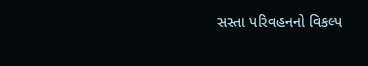સસ્તા પરિવહનનો વિકલ્પ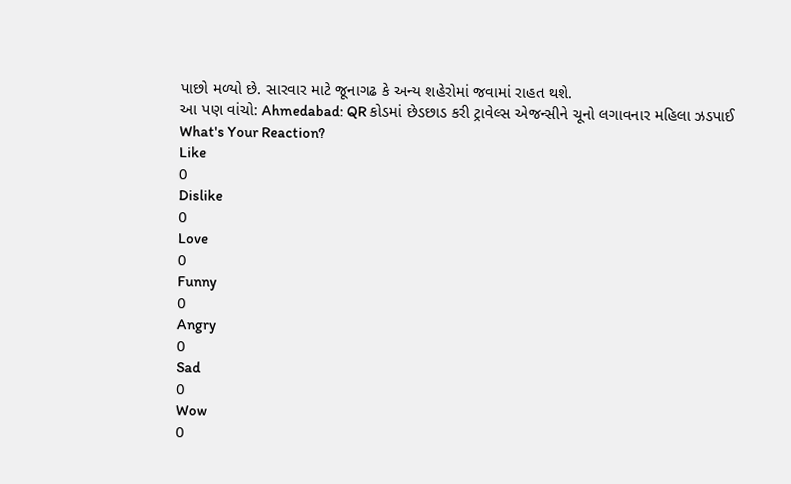પાછો મળ્યો છે. સારવાર માટે જૂનાગઢ કે અન્ય શહેરોમાં જવામાં રાહત થશે.
આ પણ વાંચો: Ahmedabad: QR કોડમાં છેડછાડ કરી ટ્રાવેલ્સ એજન્સીને ચૂનો લગાવનાર મહિલા ઝડપાઈ
What's Your Reaction?
Like
0
Dislike
0
Love
0
Funny
0
Angry
0
Sad
0
Wow
0